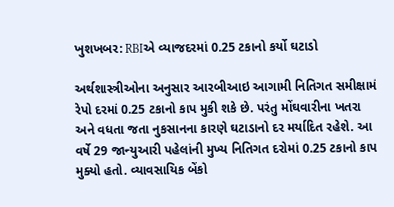ખુશખબર: RBIએ વ્યાજદરમાં 0.25 ટકાનો કર્યો ઘટાડો

અર્થશાસ્ત્રીઓના અનુસાર આરબીઆઇ આગામી નિતિગત સમીક્ષામં રેપો દરમાં 0.25 ટકાનો કાપ મુકી શકે છે. પરંતુ મોંઘવારીના ખતરા અને વધતા જતા નુકસાનના કારણે ઘટાડાનો દર મર્યાદિત રહેશે. આ વર્ષે 29 જાન્યુઆરી પહેલાંની મુખ્ય નિતિગત દરોમાં 0.25 ટકાનો કાપ મુક્યો હતો. વ્યાવસાયિક બેંકો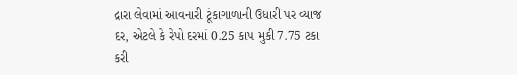દ્રારા લેવામાં આવનારી ટૂંકાગાળાની ઉધારી પર વ્યાજ દર, એટલે કે રેપો દરમાં 0.25 કાપ મુકી 7.75 ટકા કરી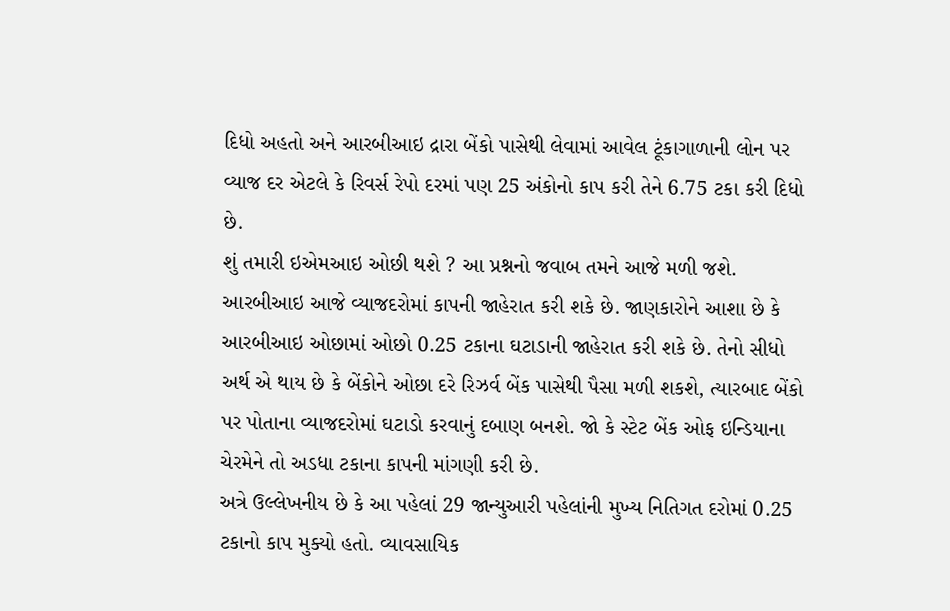દિધો અહતો અને આરબીઆઇ દ્રારા બેંકો પાસેથી લેવામાં આવેલ ટૂંકાગાળાની લોન પર વ્યાજ દર એટલે કે રિવર્સ રેપો દરમાં પણ 25 અંકોનો કાપ કરી તેને 6.75 ટકા કરી દિધો છે.
શું તમારી ઇએમઆઇ ઓછી થશે ? આ પ્રશ્નનો જવાબ તમને આજે મળી જશે. આરબીઆઇ આજે વ્યાજદરોમાં કાપની જાહેરાત કરી શકે છે. જાણકારોને આશા છે કે આરબીઆઇ ઓછામાં ઓછો 0.25 ટકાના ઘટાડાની જાહેરાત કરી શકે છે. તેનો સીધો અર્થ એ થાય છે કે બેંકોને ઓછા દરે રિઝર્વ બેંક પાસેથી પૈસા મળી શકશે, ત્યારબાદ બેંકો પર પોતાના વ્યાજદરોમાં ઘટાડો કરવાનું દબાણ બનશે. જો કે સ્ટેટ બેંક ઓફ ઇન્ડિયાના ચેરમેને તો અડધા ટકાના કાપની માંગણી કરી છે.
અત્રે ઉલ્લેખનીય છે કે આ પહેલાં 29 જાન્યુઆરી પહેલાંની મુખ્ય નિતિગત દરોમાં 0.25 ટકાનો કાપ મુક્યો હતો. વ્યાવસાયિક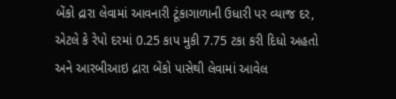બેંકો દ્રારા લેવામાં આવનારી ટૂંકાગાળાની ઉધારી પર વ્યાજ દર, એટલે કે રેપો દરમાં 0.25 કાપ મુકી 7.75 ટકા કરી દિધો અહતો અને આરબીઆઇ દ્રારા બેંકો પાસેથી લેવામાં આવેલ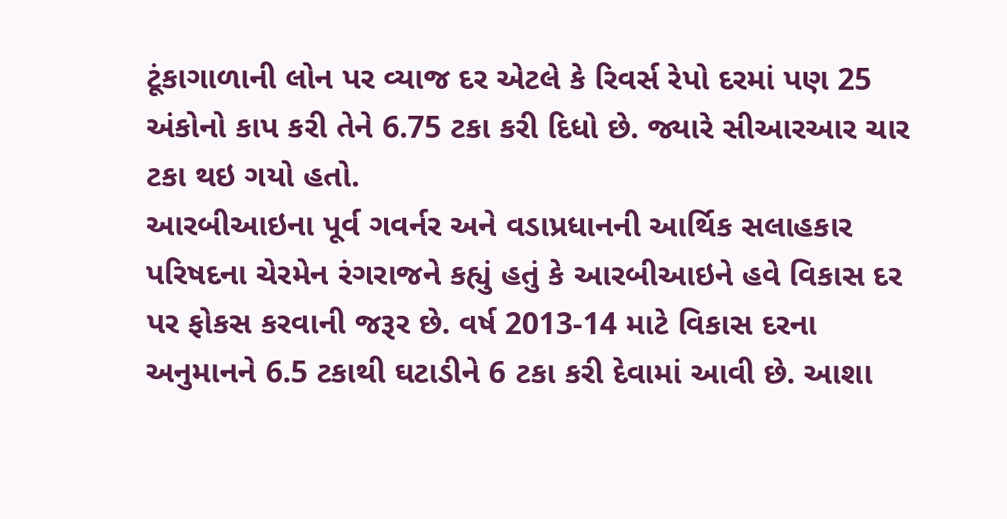ટૂંકાગાળાની લોન પર વ્યાજ દર એટલે કે રિવર્સ રેપો દરમાં પણ 25 અંકોનો કાપ કરી તેને 6.75 ટકા કરી દિધો છે. જ્યારે સીઆરઆર ચાર ટકા થઇ ગયો હતો.
આરબીઆઇના પૂર્વ ગવર્નર અને વડાપ્રધાનની આર્થિક સલાહકાર પરિષદના ચેરમેન રંગરાજને કહ્યું હતું કે આરબીઆઇને હવે વિકાસ દર પર ફોકસ કરવાની જરૂર છે. વર્ષ 2013-14 માટે વિકાસ દરના અનુમાનને 6.5 ટકાથી ઘટાડીને 6 ટકા કરી દેવામાં આવી છે. આશા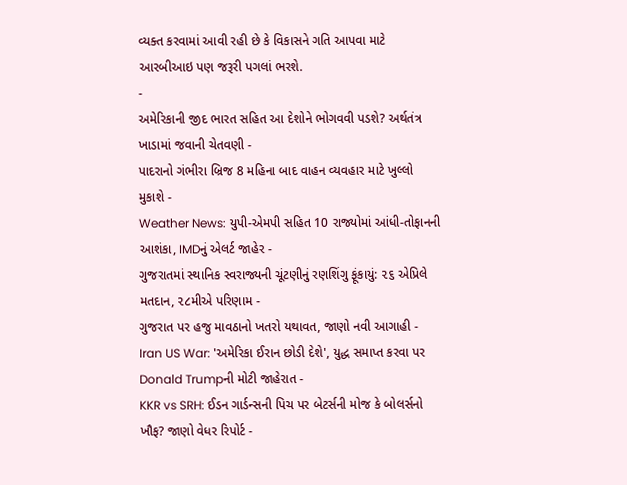વ્યક્ત કરવામાં આવી રહી છે કે વિકાસને ગતિ આપવા માટે આરબીઆઇ પણ જરૂરી પગલાં ભરશે.
-
અમેરિકાની જીદ ભારત સહિત આ દેશોને ભોગવવી પડશે? અર્થતંત્ર ખાડામાં જવાની ચેતવણી -
પાદરાનો ગંભીરા બ્રિજ 8 મહિના બાદ વાહન વ્યવહાર માટે ખુલ્લો મુકાશે -
Weather News: યુપી-એમપી સહિત 10 રાજ્યોમાં આંધી-તોફાનની આશંકા, IMDનું એલર્ટ જાહેર -
ગુજરાતમાં સ્થાનિક સ્વરાજ્યની ચૂંટણીનું રણશિંગુ ફૂંકાયું: ૨૬ એપ્રિલે મતદાન, ૨૮મીએ પરિણામ -
ગુજરાત પર હજુ માવઠાનો ખતરો યથાવત, જાણો નવી આગાહી -
Iran US War: 'અમેરિકા ઈરાન છોડી દેશે', યુદ્ધ સમાપ્ત કરવા પર Donald Trumpની મોટી જાહેરાત -
KKR vs SRH: ઈડન ગાર્ડન્સની પિચ પર બેટર્સની મોજ કે બોલર્સનો ખૌફ? જાણો વેધર રિપોર્ટ -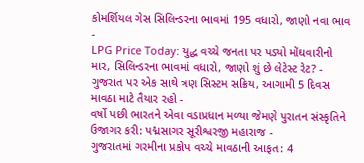કોમર્શિયલ ગેસ સિલિન્ડરના ભાવમાં 195 વધારો, જાણો નવા ભાવ -
LPG Price Today: યુદ્ધ વચ્ચે જનતા પર પડ્યો મોંઘવારીનો માર, સિલિન્ડરના ભાવમાં વધારો, જાણો શું છે લેટેસ્ટ રેટ? -
ગુજરાત પર એક સાથે ત્રણ સિસ્ટમ સક્રિય, આગામી 5 દિવસ માવઠા માટે તૈયાર રહો -
વર્ષો પછી ભારતને એવા વડાપ્રધાન મળ્યા જેમણે પુરાતન સંસ્કૃતિને ઉજાગર કરી: પદ્મસાગર સૂરીશ્વરજી મહારાજ -
ગુજરાતમાં ગરમીના પ્રકોપ વચ્ચે માવઠાની આફત: 4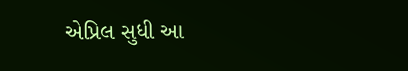એપ્રિલ સુધી આ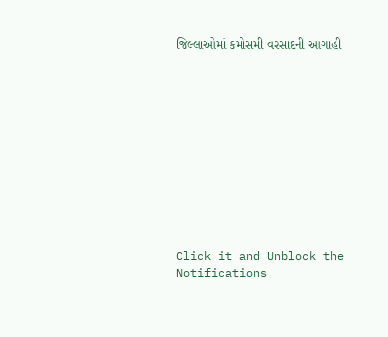જિલ્લાઓમાં કમોસમી વરસાદની આગાહી











Click it and Unblock the Notifications